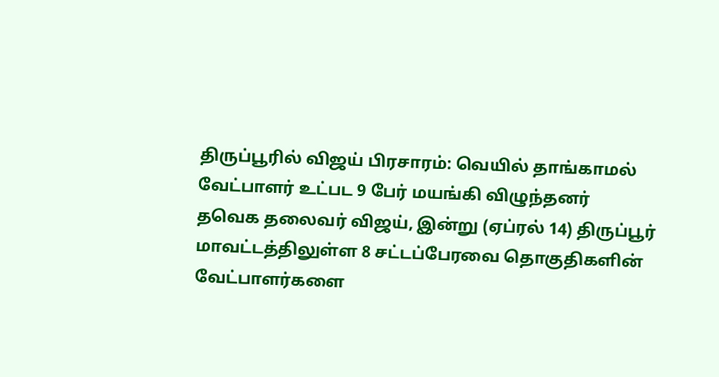திருப்பூரில் விஜய் பிரசாரம்: வெயில் தாங்காமல் வேட்பாளர் உட்பட 9 பேர் மயங்கி விழுந்தனர்
தவெக தலைவர் விஜய், இன்று (ஏப்ரல் 14) திருப்பூர் மாவட்டத்திலுள்ள 8 சட்டப்பேரவை தொகுதிகளின் வேட்பாளர்களை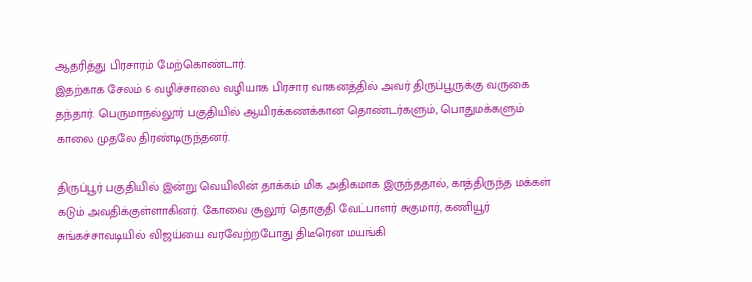ஆதரித்து பிரசாரம் மேற்கொண்டார்.
இதற்காக சேலம் 6 வழிச்சாலை வழியாக பிரசார வாகனத்தில் அவர் திருப்பூருக்கு வருகை தந்தார். பெருமாநல்லூர் பகுதியில் ஆயிரக்கணக்கான தொண்டர்களும், பொதுமக்களும் காலை முதலே திரண்டிருந்தனர்.

திருப்பூர் பகுதியில் இன்று வெயிலின் தாக்கம் மிக அதிகமாக இருந்ததால், காத்திருந்த மக்கள் கடும் அவதிக்குள்ளாகினர். கோவை சூலூர் தொகுதி வேட்பாளர் சுகுமார், கணியூர் சுங்கச்சாவடியில் விஜய்யை வரவேற்றபோது திடீரென மயங்கி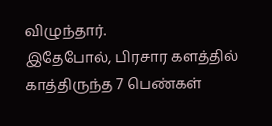விழுந்தார்.
இதேபோல், பிரசார களத்தில் காத்திருந்த 7 பெண்கள்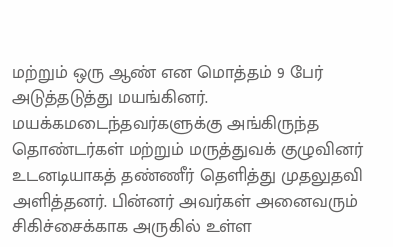மற்றும் ஒரு ஆண் என மொத்தம் 9 பேர் அடுத்தடுத்து மயங்கினர்.
மயக்கமடைந்தவர்களுக்கு அங்கிருந்த தொண்டர்கள் மற்றும் மருத்துவக் குழுவினர் உடனடியாகத் தண்ணீர் தெளித்து முதலுதவி அளித்தனர். பின்னர் அவர்கள் அனைவரும் சிகிச்சைக்காக அருகில் உள்ள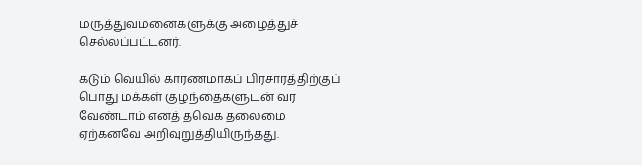மருத்துவமனைகளுக்கு அழைத்துச் செல்லப்பட்டனர்.

கடும் வெயில் காரணமாகப் பிரசாரத்திற்குப் பொது மக்கள் குழந்தைகளுடன் வர வேண்டாம் எனத் தவெக தலைமை ஏற்கனவே அறிவுறுத்தியிருந்தது.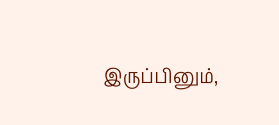இருப்பினும்,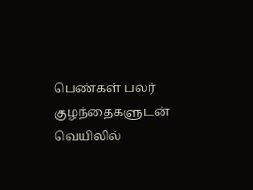பெண்கள் பலர் குழந்தைகளுடன் வெயிலில்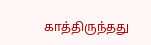காத்திருந்தது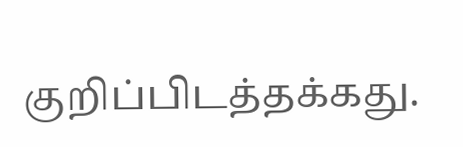குறிப்பிடத்தக்கது.